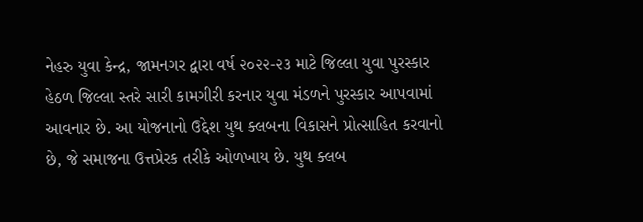નેહરુ યુવા કેન્દ્ર, જામનગર દ્વારા વર્ષ ૨૦૨૨-૨૩ માટે જિલ્લા યુવા પુરસ્કાર હેઠળ જિલ્લા સ્તરે સારી કામગીરી કરનાર યુવા મંડળને પુરસ્કાર આપવામાં આવનાર છે. આ યોજનાનો ઉદ્દેશ યુથ ક્લબના વિકાસને પ્રોત્સાહિત કરવાનો છે, જે સમાજના ઉત્તપ્રેરક તરીકે ઓળખાય છે. યુથ ક્લબ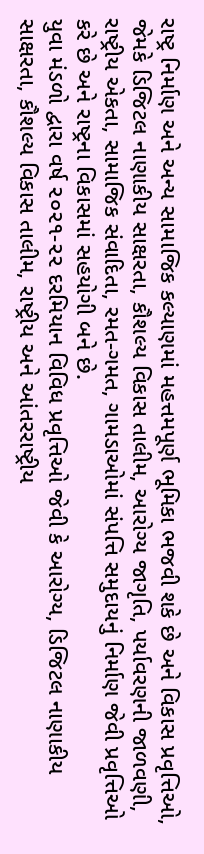રાષ્ટ્ર નિર્માણ અને અન્ય સામાજિક કલ્યાણમાં મહત્તમપૂર્ણ ભૂમિકા ભજવી શકે છે અને વિકાસ પ્રવૃત્તિઓ, જેમકે ડિજિટલ નાણાકીય સાક્ષરતા, કૌશલ્ય વિકાસ તાલીમ, આરોગ્ય જાગૃતિ, પર્યાવરણની જાળવણી, રાષ્ટ્રીય એકતા, સામાજિક સંવાદિતા, રમત-ગમત, ગામડાઓમાં સંપત્તિ સમુદાયનું નિર્માણ જેવી પ્રવૃત્તિઓ કરે છે અને રાષ્ટ્રના વિકાસમાં સહયોગી બને છે.
યુવા મંડળો દ્વારા વર્ષ ૨૦૨૧-૨૨ દરમિયાન વિવિધ પ્રવૃત્તિઓ જેવી કે આરોગ્ય, ડિજિટલ નાણાકીય સાક્ષરતા, કૌશલ્ય વિકાસ તાલીમ, રાષ્ટ્રીય અને આંતરરાષ્ટ્રીય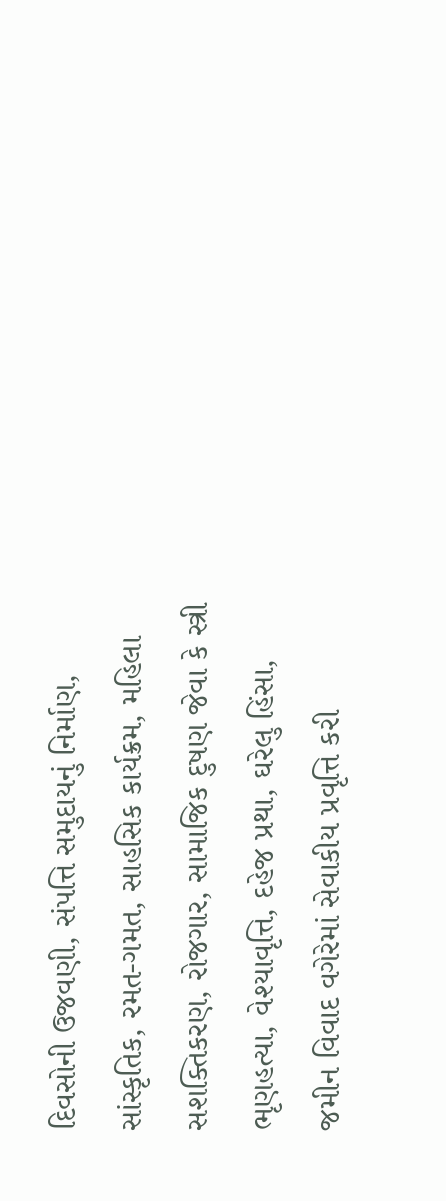દિવસોની ઉજવણી, સંપત્તિ સમુદાયનું નિર્માણ, સાંસ્કૃતિક, રમત-ગમત, સાહસિક કાર્યક્રમ, મહિલા સશક્તિકરણ, રોજગાર, સામાજિક દુષણ જેવા કે સ્ત્રી ભૃણહત્યા, વેશ્યાવૃત્તિ, દહેજ પ્રથા, ઘરેલુ હિંસા, જમીન વિવાદ વગેરેમાં સેવાકીય પ્રવૃત્તિ કરી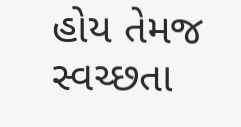હોય તેમજ સ્વચ્છતા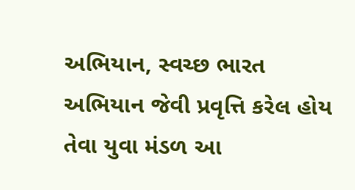અભિયાન, સ્વચ્છ ભારત અભિયાન જેવી પ્રવૃત્તિ કરેલ હોય તેવા યુવા મંડળ આ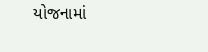યોજનામાં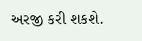અરજી કરી શકશે.